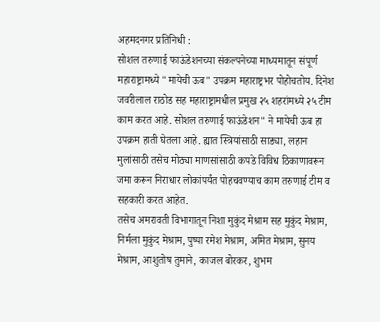अहमदनगर प्रतिनिधी :
सोशल तरुणाई फाऊंडेशनच्या संकल्पनेच्या माध्यमातून संपूर्ण महाराष्ट्रामध्ये "मायेची ऊब" उपक्रम महाराष्ट्रभर पोहोचतोय. दिनेश जवरीलाल राठोड सह महाराष्ट्रामधील प्रमुख २५ शहरांमध्ये २५ टीम काम करत आहे. सोशल तरुणाई फाऊंडेशन" ने मायेची ऊब हा उपक्रम हाती घेतला आहे. ह्यात स्त्रियांसाठी साड्या, लहान मुलांसाठी तसेच मोठ्या माणसांसाठी कपडे विविध ठिकाणावरून जमा करून निराधार लोकांपर्यंत पोहचवण्याच काम तरुणाई टीम व सहकारी करत आहेत.
तसेच अमरावती विभागातून निशा मुकुंद मेश्राम सह मुकुंद मेश्राम, निर्मला मुकुंद मेश्राम, पुष्पा रमेश मेश्राम, अमित मेश्राम, सुनय मेश्राम, आशुतोष तुमाने, काजल बोरकर, शुभम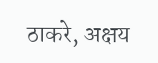ठाकरे, अक्षय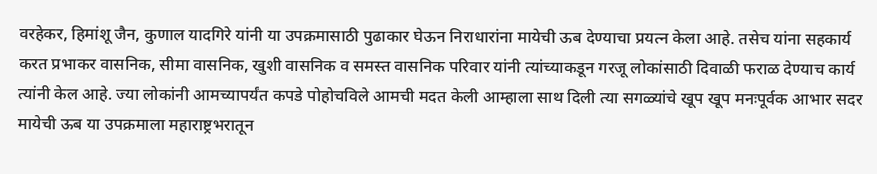वरहेकर, हिमांशू जैन, कुणाल यादगिरे यांनी या उपक्रमासाठी पुढाकार घेऊन निराधारांना मायेची ऊब देण्याचा प्रयत्न केला आहे. तसेच यांना सहकार्य करत प्रभाकर वासनिक, सीमा वासनिक, खुशी वासनिक व समस्त वासनिक परिवार यांनी त्यांच्याकडून गरजू लोकांसाठी दिवाळी फराळ देण्याच कार्य त्यांनी केल आहे. ज्या लोकांनी आमच्यापर्यंत कपडे पोहोचविले आमची मदत केली आम्हाला साथ दिली त्या सगळ्यांचे खूप खूप मनःपूर्वक आभार सदर मायेची ऊब या उपक्रमाला महाराष्ट्रभरातून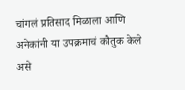चांगलं प्रतिसाद मिळाला आणि अनेकांनी या उपक्रमाचं कौतुक केले असे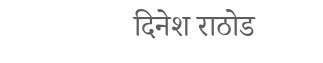दिनेश राठोड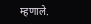म्हणाले.